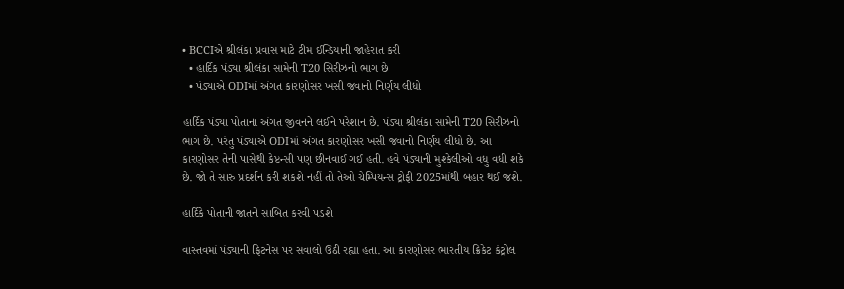• BCCIએ શ્રીલંકા પ્રવાસ માટે ટીમ ઈન્ડિયાની જાહેરાત કરી
  • હાર્દિક પંડ્યા શ્રીલંકા સામેની T20 સિરીઝનો ભાગ છે
  • પંડ્યાએ ODIમાં અંગત કારણોસર ખસી જવાનો નિર્ણય લીધો

હાર્દિક પંડ્યા પોતાના અંગત જીવનને લઈને પરેશાન છે. પંડ્યા શ્રીલંકા સામેની T20 સિરીઝનો ભાગ છે. પરંતુ પંડ્યાએ ODIમાં અંગત કારણોસર ખસી જવાનો નિર્ણય લીધો છે. આ કારણોસર તેની પાસેથી કેપ્ટન્સી પણ છીનવાઈ ગઈ હતી. હવે પંડ્યાની મુશ્કેલીઓ વધુ વધી શકે છે. જો તે સારુ પ્રદર્શન કરી શકશે નહીં તો તેઓ ચેમ્પિયન્સ ટ્રોફી 2025માંથી બહાર થઈ જશે.

હાર્દિકે પોતાની જાતને સાબિત કરવી પડશે

વાસ્તવમાં પંડ્યાની ફિટનેસ પર સવાલો ઉઠી રહ્યા હતા. આ કારણોસર ભારતીય ક્રિકેટ કંટ્રોલ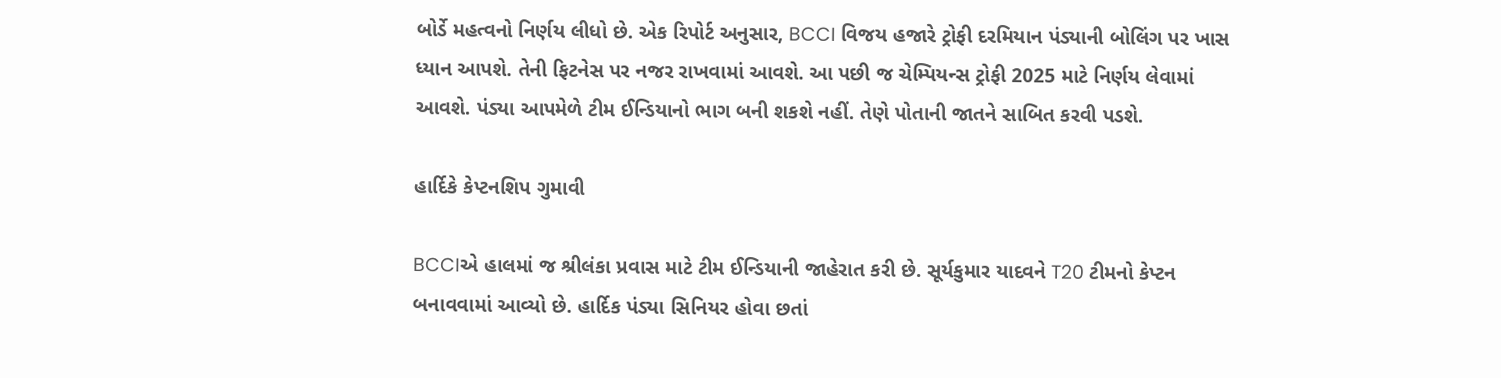બોર્ડે મહત્વનો નિર્ણય લીધો છે. એક રિપોર્ટ અનુસાર, BCCI વિજય હજારે ટ્રોફી દરમિયાન પંડ્યાની બોલિંગ પર ખાસ ધ્યાન આપશે. તેની ફિટનેસ પર નજર રાખવામાં આવશે. આ પછી જ ચેમ્પિયન્સ ટ્રોફી 2025 માટે નિર્ણય લેવામાં આવશે. પંડ્યા આપમેળે ટીમ ઈન્ડિયાનો ભાગ બની શકશે નહીં. તેણે પોતાની જાતને સાબિત કરવી પડશે.

હાર્દિકે કેપ્ટનશિપ ગુમાવી

BCCIએ હાલમાં જ શ્રીલંકા પ્રવાસ માટે ટીમ ઈન્ડિયાની જાહેરાત કરી છે. સૂર્યકુમાર યાદવને T20 ટીમનો કેપ્ટન બનાવવામાં આવ્યો છે. હાર્દિક પંડ્યા સિનિયર હોવા છતાં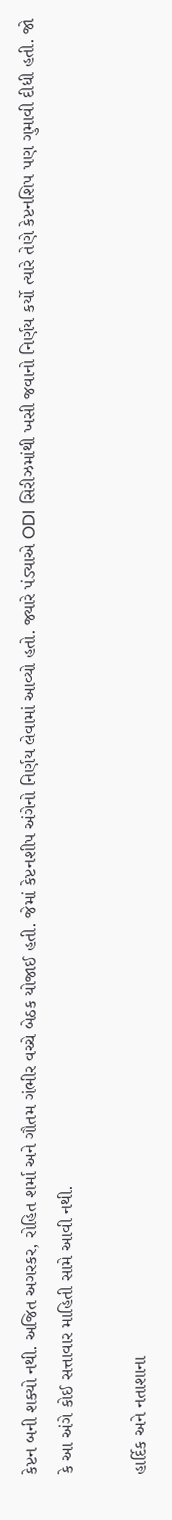કેપ્ટન બની શક્યો નથી. અજિત અગરકર, રોહિત શર્મા અને ગૌતમ ગંભીર વચ્ચે બેઠક યોજાઈ હતી. જેમાં કેપ્ટનશીપ અંગેનો નિર્ણય લેવામાં આવ્યો હતો. જ્યારે પંડ્યાએ ODI સિરીઝમાંથી ખસી જવાનો નિર્ણય કર્યો ત્યારે તેણે કેપ્ટનશિપ પણ ગુમાવી દીધી હતી. જો કે આ અંગે કોઈ સત્તાવાર માહિતી સામે આવી નથી.

હાર્દિક અને નતાશાના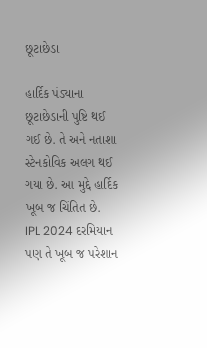છૂટાછેડા

હાર્દિક પંડ્યાના છૂટાછેડાની પુષ્ટિ થઈ ગઈ છે. તે અને નતાશા સ્ટેનકોવિક અલગ થઈ ગયા છે. આ મુદ્દે હાર્દિક ખૂબ જ ચિંતિત છે. IPL 2024 દરમિયાન પણ તે ખૂબ જ પરેશાન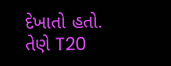દેખાતો હતો. તેણે T20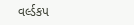વર્લ્ડકપ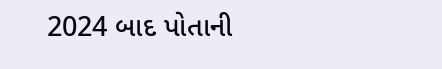2024 બાદ પોતાની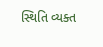સ્થિતિ વ્યક્ત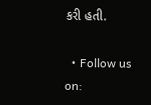કરી હતી.

  • Follow us on: